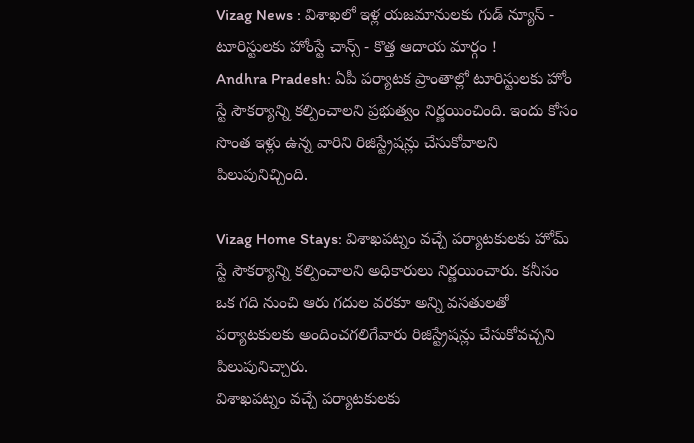Vizag News : విశాఖలో ఇళ్ల యజమానులకు గుడ్ న్యూస్ - టూరిస్టులకు హోంస్టే చాన్స్ - కొత్త ఆదాయ మార్గం !
Andhra Pradesh: ఏపీ పర్యాటక ప్రాంతాల్లో టూరిస్టులకు హోం స్టే సౌకర్యాన్ని కల్పించాలని ప్రభుత్వం నిర్ణయించింది. ఇందు కోసం సొంత ఇళ్లు ఉన్న వారిని రిజిస్ట్రేషన్లు చేసుకోవాలని పిలుపునిచ్చింది.

Vizag Home Stays: విశాఖపట్నం వచ్చే పర్యాటకులకు హోమ్ స్టే సౌకర్యాన్ని కల్పించాలని అధికారులు నిర్ణయించారు. కనీసం ఒక గది నుంచి ఆరు గదుల వరకూ అన్ని వసతులతో పర్యాటకులకు అందించగలిగేవారు రిజిస్ట్రేషన్లు చేసుకోవచ్చని పిలుపునిచ్చారు.
విశాఖపట్నం వచ్చే పర్యాటకులకు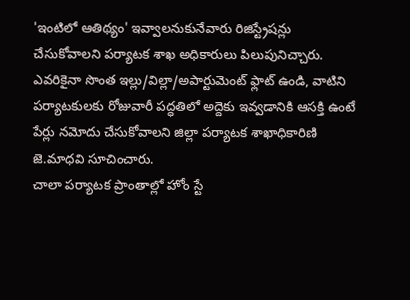'ఇంటిలో ఆతిథ్యం' ఇవ్వాలనుకునేవారు రిజిస్ట్రేషన్లు చేసుకోవాలని పర్యాటక శాఖ అధికారులు పిలుపునిచ్చారు. ఎవరికైనా సొంత ఇల్లు/విల్లా/అపార్టుమెంట్ ఫ్లాట్ ఉండి, వాటిని పర్యాటకులకు రోజువారీ పద్ధతిలో అద్దెకు ఇవ్వడానికి ఆసక్తి ఉంటే పేర్లు నమోదు చేసుకోవాలని జిల్లా పర్యాటక శాఖాధికారిణి జె.మాధవి సూచించారు.
చాలా పర్యాటక ప్రాంతాల్లో హోం స్టే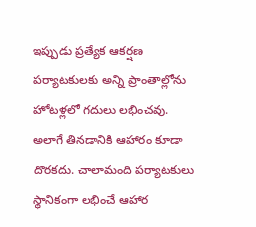ఇప్పుడు ప్రత్యేక ఆకర్షణ
పర్యాటకులకు అన్ని ప్రాంతాల్లోను హోటళ్లలో గదులు లభించవు. అలాగే తినడానికి ఆహారం కూడా దొరకదు. చాలామంది పర్యాటకులు స్థానికంగా లభించే ఆహార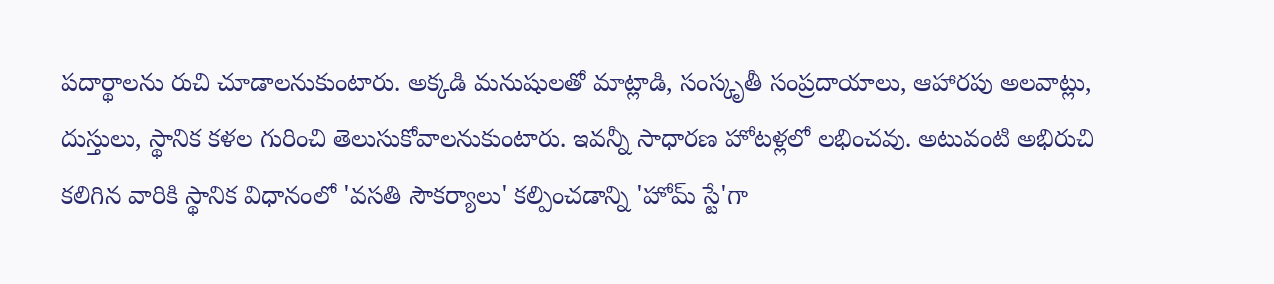పదార్థాలను రుచి చూడాలనుకుంటారు. అక్కడి మనుషులతో మాట్లాడి, సంస్కృతీ సంప్రదాయాలు, ఆహారపు అలవాట్లు, దుస్తులు, స్థానిక కళల గురించి తెలుసుకోవాలనుకుంటారు. ఇవన్నీ సాధారణ హోటళ్లలో లభించవు. అటువంటి అభిరుచి కలిగిన వారికి స్థానిక విధానంలో 'వసతి సౌకర్యాలు' కల్పించడాన్ని 'హోమ్ స్టే'గా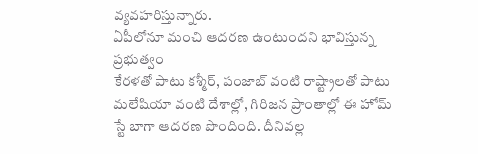వ్యవహరిస్తున్నారు.
ఏపీలోనూ మంచి ఆదరణ ఉంటుందని భావిస్తున్న ప్రభుత్వం
కేరళతో పాటు కశ్మీర్, పంజాబ్ వంటి రాష్ట్రాలతో పాటు మలేషియా వంటి దేశాల్లో, గిరిజన ప్రాంతాల్లో ఈ హోమ్ స్టే బాగా ఆదరణ పొందింది. దీనివల్ల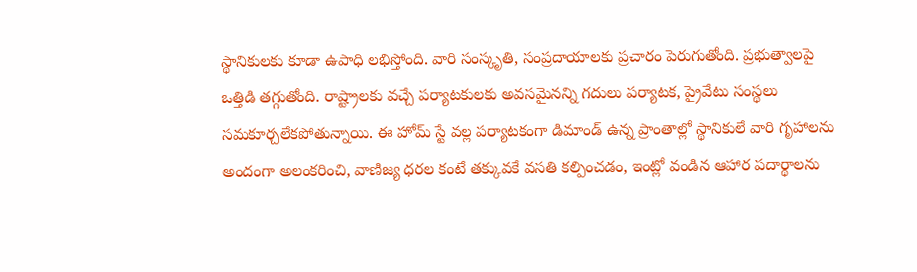స్థానికులకు కూడా ఉపాధి లభిస్తోంది. వారి సంస్కృతి, సంప్రదాయాలకు ప్రచారం పెరుగుతోంది. ప్రభుత్వాలపై ఒత్తిడి తగ్గుతోంది. రాష్ట్రాలకు వచ్చే పర్యాటకులకు అవసమైనన్ని గదులు పర్యాటక, ప్రైవేటు సంస్థలు సమకూర్చలేకపోతున్నాయి. ఈ హోమ్ స్టే వల్ల పర్యాటకంగా డిమాండ్ ఉన్న ప్రాంతాల్లో స్థానికులే వారి గృహాలను అందంగా అలంకరించి, వాణిజ్య ధరల కంటే తక్కువకే వసతి కల్పించడం, ఇంట్లో వండిన ఆహార పదార్థాలను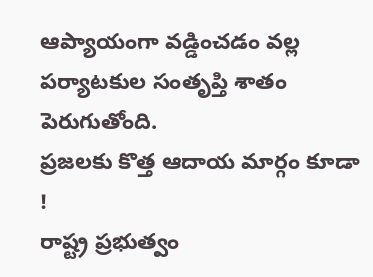ఆప్యాయంగా వడ్డించడం వల్ల పర్యాటకుల సంతృప్తి శాతం పెరుగుతోంది.
ప్రజలకు కొత్త ఆదాయ మార్గం కూడా !
రాష్ట్ర ప్రభుత్వం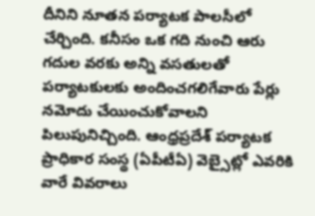దీనిని నూతన పర్యాటక పాలసీలో చేర్చింది. కనీసం ఒక గది నుంచి ఆరు గదుల వరకు అన్ని వసతులతో పర్యాటకులకు అందించగలిగేవారు పేర్లు నమోదు చేయించుకోవాలని పిలుపునిచ్చింది. ఆంధ్రప్రదేశ్ పర్యాటక ప్రాధికార సంస్థ (ఏపీటీఏ) వెబ్సైట్లో ఎవరికి వారే వివరాలు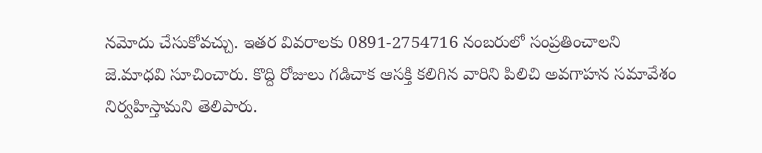నమోదు చేసుకోవచ్చు. ఇతర వివరాలకు 0891-2754716 నంబరులో సంప్రతించాలని జె.మాధవి సూచించారు. కొద్ది రోజులు గడిచాక ఆసక్తి కలిగిన వారిని పిలిచి అవగాహన సమావేశం నిర్వహిస్తామని తెలిపారు.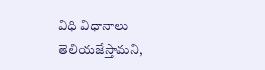విధి విధానాలు తెలియజేస్తామని,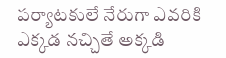పర్యాటకులే నేరుగా ఎవరికి ఎక్కడ నచ్చితే అక్కడి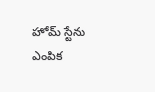హోమ్ స్టేను ఎంపిక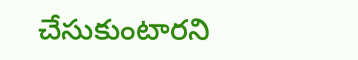చేసుకుంటారని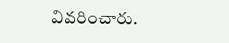వివరించారు.